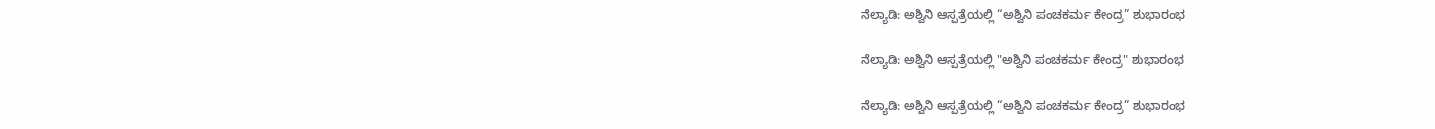ನೆಲ್ಯಾಡಿ: ಅಶ್ವಿನಿ ಆಸ್ಪತ್ರೆಯಲ್ಲಿ “ಅಶ್ವಿನಿ ಪಂಚಕರ್ಮ ಕೇಂದ್ರ” ಶುಭಾರಂಭ

ನೆಲ್ಯಾಡಿ: ಅಶ್ವಿನಿ ಆಸ್ಪತ್ರೆಯಲ್ಲಿ "ಅಶ್ವಿನಿ ಪಂಚಕರ್ಮ ಕೇಂದ್ರ" ಶುಭಾರಂಭ

ನೆಲ್ಯಾಡಿ: ಅಶ್ವಿನಿ ಆಸ್ಪತ್ರೆಯಲ್ಲಿ “ಅಶ್ವಿನಿ ಪಂಚಕರ್ಮ ಕೇಂದ್ರ” ಶುಭಾರಂಭ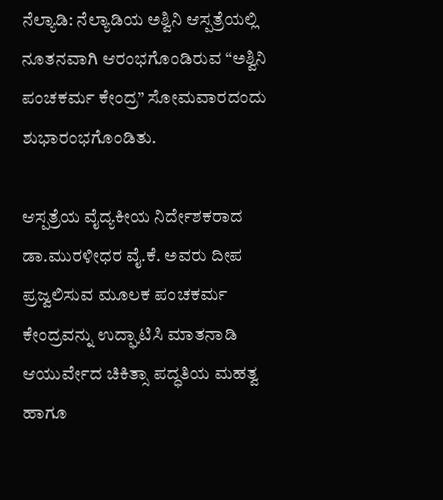ನೆಲ್ಯಾಡಿ: ನೆಲ್ಯಾಡಿಯ ಅಶ್ವಿನಿ ಆಸ್ಪತ್ರೆಯಲ್ಲಿ ನೂತನವಾಗಿ ಆರಂಭಗೊಂಡಿರುವ “ಅಶ್ವಿನಿ ಪಂಚಕರ್ಮ ಕೇಂದ್ರ” ಸೋಮವಾರದಂದು ಶುಭಾರಂಭಗೊಂಡಿತು.

ಆಸ್ಪತ್ರೆಯ ವೈದ್ಯಕೀಯ ನಿರ್ದೇಶಕರಾದ ಡಾ.ಮುರಳೀಧರ ವೈ.ಕೆ. ಅವರು ದೀಪ ಪ್ರಜ್ವಲಿಸುವ ಮೂಲಕ ಪಂಚಕರ್ಮ ಕೇಂದ್ರವನ್ನು ಉದ್ಘಾಟಿಸಿ ಮಾತನಾಡಿ ಆಯುರ್ವೇದ ಚಿಕಿತ್ಸಾ ಪದ್ಧತಿಯ ಮಹತ್ವ ಹಾಗೂ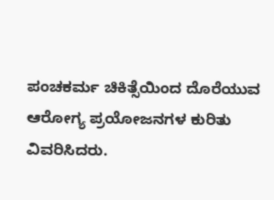ಪಂಚಕರ್ಮ ಚಿಕಿತ್ಸೆಯಿಂದ ದೊರೆಯುವ ಆರೋಗ್ಯ ಪ್ರಯೋಜನಗಳ ಕುರಿತು ವಿವರಿಸಿದರು.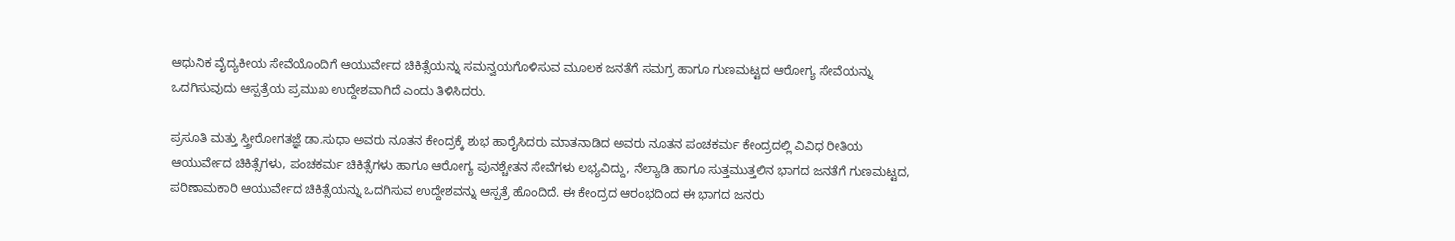ಆಧುನಿಕ ವೈದ್ಯಕೀಯ ಸೇವೆಯೊಂದಿಗೆ ಆಯುರ್ವೇದ ಚಿಕಿತ್ಸೆಯನ್ನು ಸಮನ್ವಯಗೊಳಿಸುವ ಮೂಲಕ ಜನತೆಗೆ ಸಮಗ್ರ ಹಾಗೂ ಗುಣಮಟ್ಟದ ಆರೋಗ್ಯ ಸೇವೆಯನ್ನು ಒದಗಿಸುವುದು ಆಸ್ಪತ್ರೆಯ ಪ್ರಮುಖ ಉದ್ದೇಶವಾಗಿದೆ ಎಂದು ತಿಳಿಸಿದರು.

ಪ್ರಸೂತಿ ಮತ್ತು ಸ್ತ್ರೀರೋಗತಜ್ಞೆ ಡಾ.ಸುಧಾ ಅವರು ನೂತನ ಕೇಂದ್ರಕ್ಕೆ ಶುಭ ಹಾರೈಸಿದರು ಮಾತನಾಡಿದ ಅವರು ನೂತನ ಪಂಚಕರ್ಮ ಕೇಂದ್ರದಲ್ಲಿ ವಿವಿಧ ರೀತಿಯ ಆಯುರ್ವೇದ ಚಿಕಿತ್ಸೆಗಳು, ಪಂಚಕರ್ಮ ಚಿಕಿತ್ಸೆಗಳು ಹಾಗೂ ಆರೋಗ್ಯ ಪುನಶ್ಚೇತನ ಸೇವೆಗಳು ಲಭ್ಯವಿದ್ದು, ನೆಲ್ಯಾಡಿ ಹಾಗೂ ಸುತ್ತಮುತ್ತಲಿನ ಭಾಗದ ಜನತೆಗೆ ಗುಣಮಟ್ಟದ, ಪರಿಣಾಮಕಾರಿ ಆಯುರ್ವೇದ ಚಿಕಿತ್ಸೆಯನ್ನು ಒದಗಿಸುವ ಉದ್ದೇಶವನ್ನು ಆಸ್ಪತ್ರೆ ಹೊಂದಿದೆ. ಈ ಕೇಂದ್ರದ ಆರಂಭದಿಂದ ಈ ಭಾಗದ ಜನರು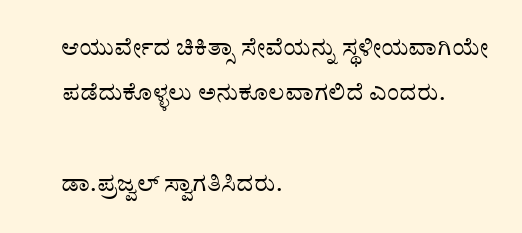ಆಯುರ್ವೇದ ಚಿಕಿತ್ಸಾ ಸೇವೆಯನ್ನು ಸ್ಥಳೀಯವಾಗಿಯೇ ಪಡೆದುಕೊಳ್ಳಲು ಅನುಕೂಲವಾಗಲಿದೆ ಎಂದರು.

ಡಾ.ಪ್ರಜ್ವಲ್ ಸ್ವಾಗತಿಸಿದರು.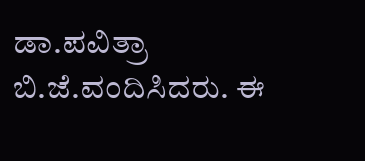ಡಾ.ಪವಿತ್ರಾ ಬಿ.ಜೆ.ವಂದಿಸಿದರು. ಈ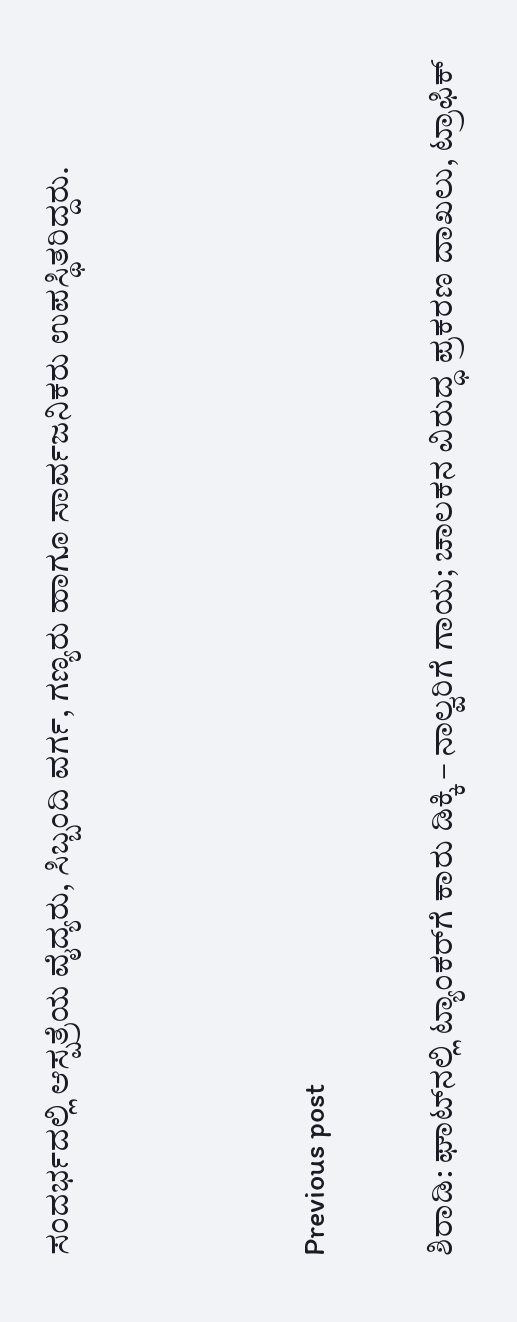ಸಂದರ್ಭದಲ್ಲಿ ಆಸ್ಪತ್ರೆಯ ವೈದ್ಯರು, ಸಿಬ್ಬಂದಿ ವರ್ಗ, ಗಣ್ಯರು ಹಾಗೂ ಸಾರ್ವಜನಿಕರು ಉಪಸ್ಥಿತರಿದ್ದರು.



Previous post

ಶಿರಾಡಿ: ಘಾಟ್‌ನಲ್ಲಿ ಟ್ಯಾಂಕರ್‌ಗೆ ಕಾರು ಡಿಕ್ಕಿ – ನಾಲ್ವರಿಗೆ ಗಾಯ; ಚಾಲಕನ ವಿರುದ್ಧ ಪ್ರಕರಣ ದಾಖಲು, ಟ್ರಾಫಿಕ್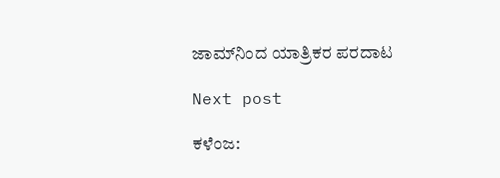ಜಾಮ್‌ನಿಂದ ಯಾತ್ರಿಕರ ಪರದಾಟ

Next post

ಕಳೆಂಜ: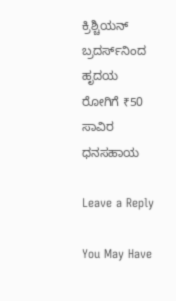ಕ್ರಿಶ್ಚಿಯನ್ ಬ್ರದರ್ಸ್‌ನಿಂದ ಹೃದಯ ರೋಗಿಗೆ ₹50 ಸಾವಿರ ಧನಸಹಾಯ

Leave a Reply

You May Have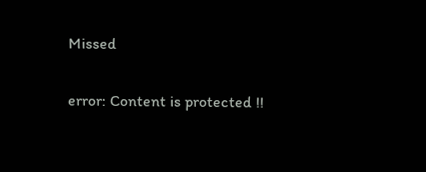Missed

error: Content is protected !!